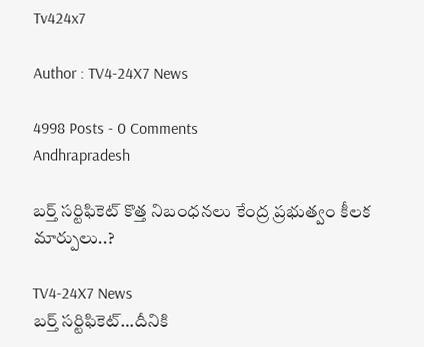Tv424x7

Author : TV4-24X7 News

4998 Posts - 0 Comments
Andhrapradesh

బర్త్ సర్టిఫికెట్ కొత్త నిబంధనలు కేంద్ర ప్రభుత్వం కీలక మార్పులు..?

TV4-24X7 News
బర్త్ సర్టిఫికెట్…దీనికి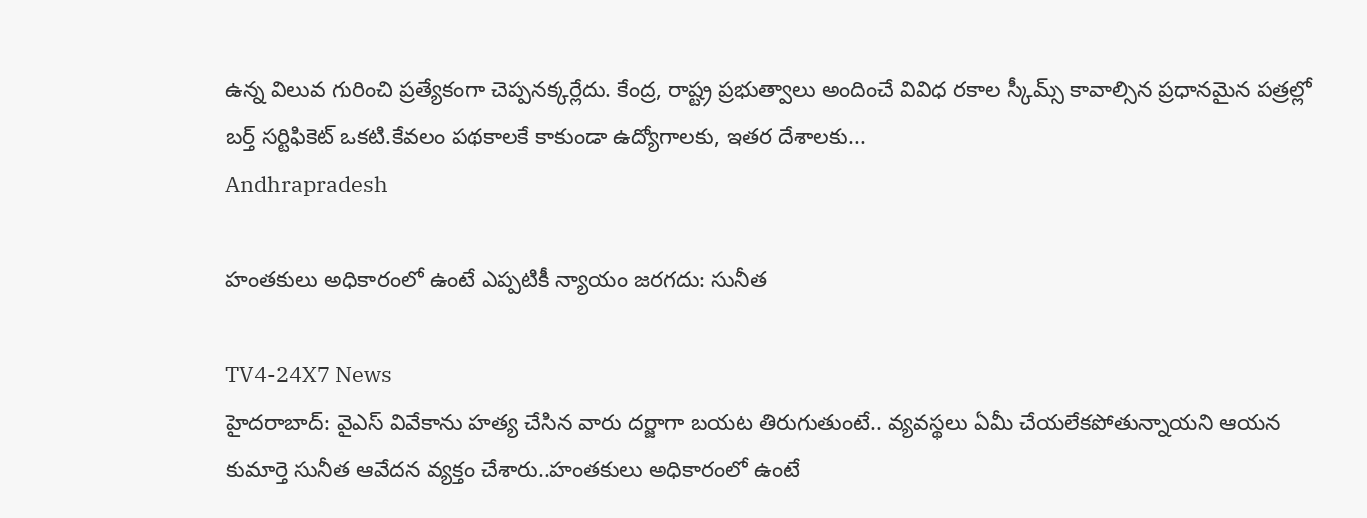ఉన్న విలువ గురించి ప్రత్యేకంగా చెప్పనక్కర్లేదు. కేంద్ర, రాష్ట్ర ప్రభుత్వాలు అందించే వివిధ రకాల స్కీమ్స్ కావాల్సిన ప్రధానమైన పత్రల్లో బర్త్ సర్టిఫికెట్ ఒకటి.కేవలం పథకాలకే కాకుండా ఉద్యోగాలకు, ఇతర దేశాలకు...
Andhrapradesh

హంతకులు అధికారంలో ఉంటే ఎప్పటికీ న్యాయం జరగదు: సునీత

TV4-24X7 News
హైదరాబాద్‌: వైఎస్‌ వివేకాను హత్య చేసిన వారు దర్జాగా బయట తిరుగుతుంటే.. వ్యవస్థలు ఏమీ చేయలేకపోతున్నాయని ఆయన కుమార్తె సునీత ఆవేదన వ్యక్తం చేశారు..హంతకులు అధికారంలో ఉంటే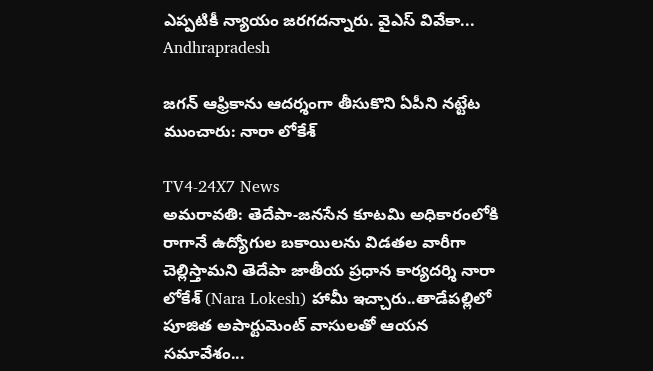ఎప్పటికీ న్యాయం జరగదన్నారు. వైఎస్‌ వివేకా...
Andhrapradesh

జగన్‌ ఆఫ్రికాను ఆదర్శంగా తీసుకొని ఏపీని నట్టేట ముంచారు: నారా లోకేశ్‌

TV4-24X7 News
అమరావతి: తెదేపా-జనసేన కూటమి అధికారంలోకి రాగానే ఉద్యోగుల బకాయిలను విడతల వారీగా చెల్లిస్తామని తెదేపా జాతీయ ప్రధాన కార్యదర్శి నారా లోకేశ్‌ (Nara Lokesh) హామీ ఇచ్చారు..తాడేపల్లిలో పూజిత అపార్టుమెంట్‌ వాసులతో ఆయన సమావేశం...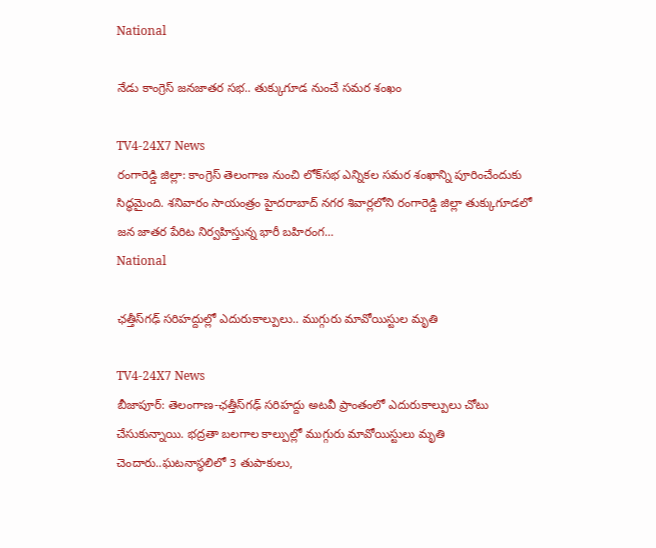National

నేడు కాంగ్రెస్‌ జనజాతర సభ.. తుక్కుగూడ నుంచే సమర శంఖం

TV4-24X7 News
రంగారెడ్డి జిల్లా: కాంగ్రెస్‌ తెలంగాణ నుంచి లోక్‌సభ ఎన్నికల సమర శంఖాన్ని పూరించేందుకు సిద్ధమైంది. శనివారం సాయంత్రం హైదరాబాద్‌ నగర శివార్లలోని రంగారెడ్డి జిల్లా తుక్కుగూడలో జన జాతర పేరిట నిర్వహిస్తున్న భారీ బహిరంగ...
National

ఛత్తీస్‌గఢ్‌ సరిహద్దుల్లో ఎదురుకాల్పులు.. ముగ్గురు మావోయిస్టుల మృతి

TV4-24X7 News
బీజాపూర్‌: తెలంగాణ-ఛత్తీస్‌గఢ్‌ సరిహద్దు అటవీ ప్రాంతంలో ఎదురుకాల్పులు చోటు చేసుకున్నాయి. భద్రతా బలగాల కాల్పుల్లో ముగ్గురు మావోయిస్టులు మృతి చెందారు..ఘటనాస్థలిలో 3 తుపాకులు,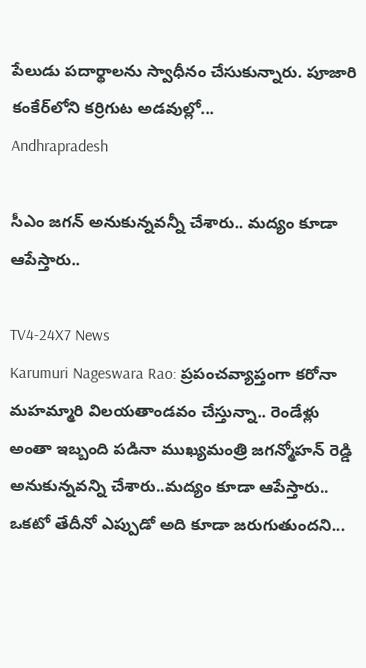పేలుడు పదార్థాలను స్వాధీనం చేసుకున్నారు. పూజారి కంకేర్‌లోని కర్రిగుట అడవుల్లో...
Andhrapradesh

సీఎం జగన్‌ అనుకున్నవన్నీ చేశారు.. మద్యం కూడా ఆపేస్తారు..

TV4-24X7 News
Karumuri Nageswara Rao: ప్రపంచవ్యాప్తంగా కరోనా మహమ్మారి విలయతాండవం చేస్తున్నా.. రెండేళ్లు అంతా ఇబ్బంది పడినా ముఖ్యమంత్రి జగన్మోహన్ రెడ్డి అనుకున్నవన్ని చేశారు..మద్యం కూడా ఆపేస్తారు.. ఒకటో తేదీనో ఎప్పుడో అది కూడా జరుగుతుందని...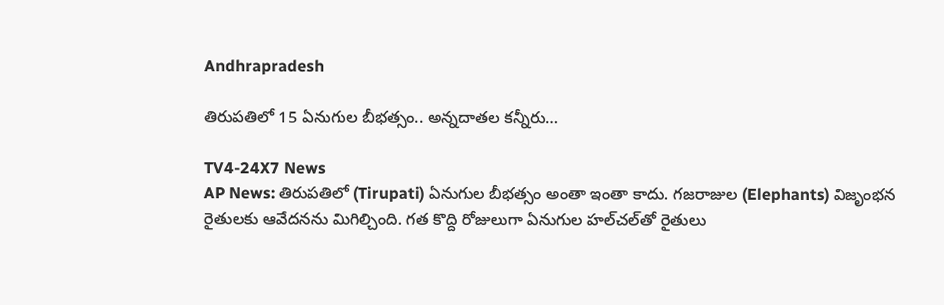Andhrapradesh

తిరుపతిలో 15 ఏనుగుల బీభత్సం.. అన్నదాతల కన్నీరు…

TV4-24X7 News
AP News: తిరుపతిలో (Tirupati) ఏనుగుల బీభత్సం అంతా ఇంతా కాదు. గజరాజుల (Elephants) విజృంభన రైతులకు ఆవేదనను మిగిల్చింది. గత కొద్ది రోజులుగా ఏనుగుల హల్‌చల్‌తో రైతులు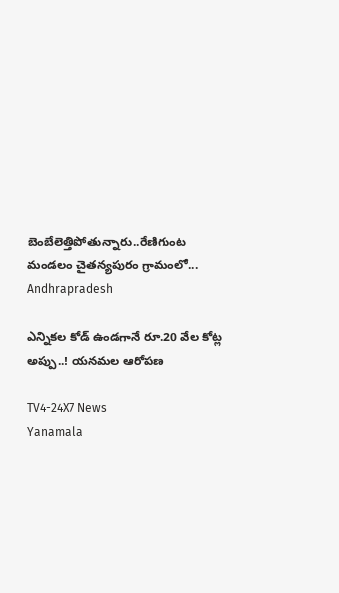బెంబేలెత్తిపోతున్నారు..రేణిగుంట మండలం చైతన్యపురం గ్రామంలో...
Andhrapradesh

ఎన్నికల కోడ్ ఉండగానే రూ.20 వేల కోట్ల అప్పు..! యనమల ఆరోపణ

TV4-24X7 News
Yanamala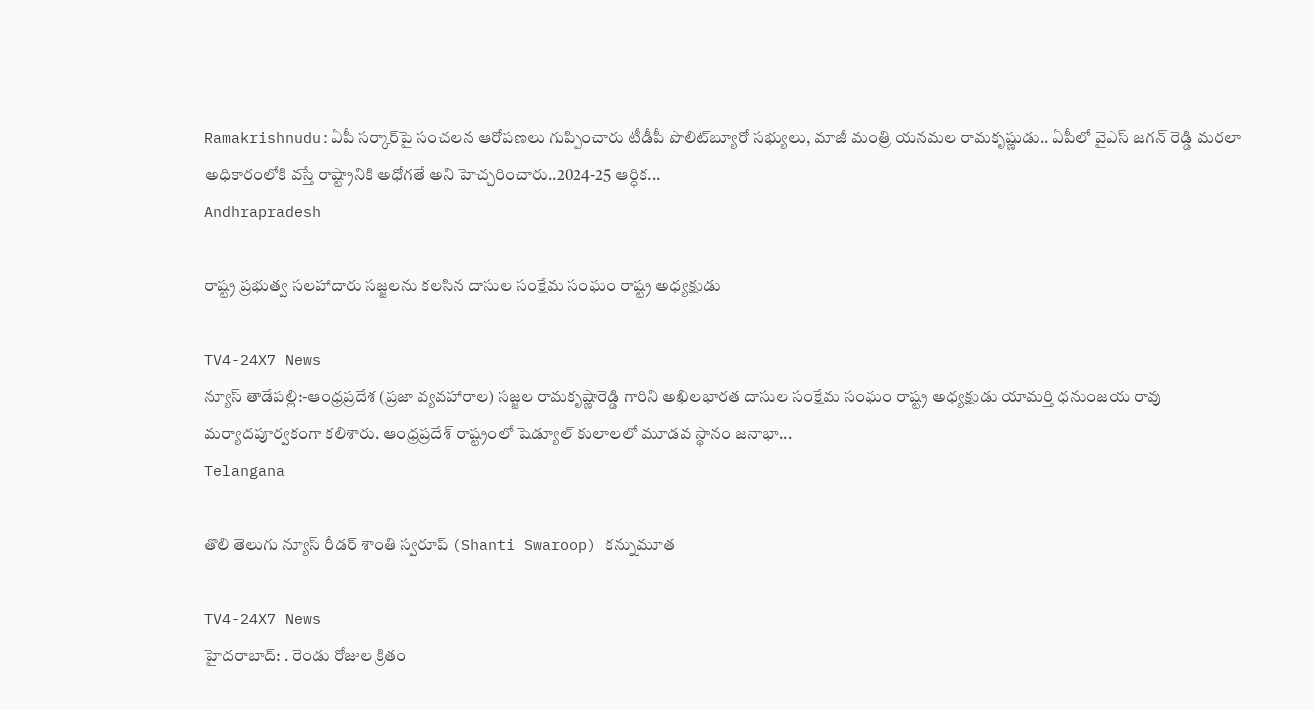Ramakrishnudu:ఏపీ సర్కార్‌పై సంచలన ఆరోపణలు గుప్పించారు టీడీపీ పొలిట్‌బ్యూరో సభ్యులు, మాజీ మంత్రి యనమల రామకృష్ణుడు.. ఏపీలో వైఎస్‌ జగన్ రెడ్డి మరలా అధికారంలోకి వస్తే రాష్ట్రానికి అధోగతే అని హెచ్చరించారు..2024-25 ఆర్ధిక...
Andhrapradesh

రాష్ట్ర ప్రభుత్వ సలహాదారు సజ్జలను కలసిన దాసుల సంక్షేమ సంఘం రాష్ట్ర అధ్యక్షుడు

TV4-24X7 News
న్యూస్ తాడేపల్లి:-ఆంధ్రప్రదేశ (ప్రజా వ్యవహారాల) సజ్జల రామకృష్ణారెడ్డి గారిని అఖిలభారత దాసుల సంక్షేమ సంఘం రాష్ట్ర అధ్యక్షుడు యామర్తి ధనుంజయ రావు మర్యాదపూర్వకంగా కలిశారు. ఆంధ్రప్రదేశ్ రాష్ట్రంలో షెడ్యూల్ కులాలలో మూడవ స్థానం జనాభా...
Telangana

తొలి తెలుగు న్యూస్‌ రీడర్‌ శాంతి స్వరూప్‌ (Shanti Swaroop) కన్నుమూత

TV4-24X7 News
హైదరాబాద్‌: . రెండు రోజుల క్రితం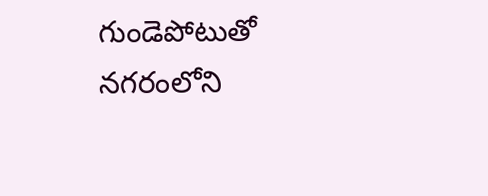గుండెపోటుతో నగరంలోని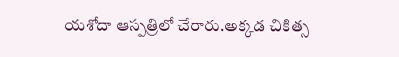యశోదా ఆస్పత్రిలో చేరారు.అక్కడ చికిత్స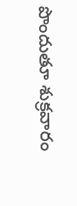పొందుతూ శుక్రవారం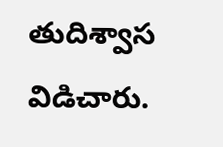తుదిశ్వాస విడిచారు.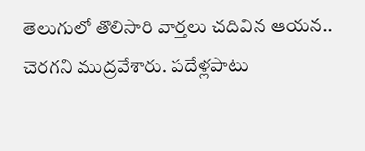తెలుగులో తొలిసారి వార్తలు చదివిన ఆయన.. చెరగని ముద్రవేశారు. పదేళ్లపాటు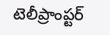టెలీప్రాంప్టర్‌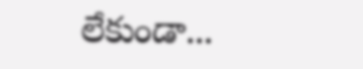లేకుండా...